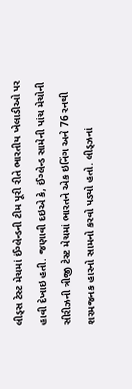લીડ્સ ટેસ્ટ મેચમાં ઈંગ્લેન્ડની ટીમ પૂરી રીતે ભારતીય ખેલાડીઓ પર હાવી દેખાઇ હતી. જણાવી દઇએ કે, ઈંગ્લેન્ડ સામેની પાંચ મેચોની સીરીઝની ત્રીજી ટેસ્ટ મેચમાં ભારતને એક ઇનિંગ અને 76 રનથી શરમજનક હારનો સામનો કરવો પડ્યો હતો. લીડ્ઝનાં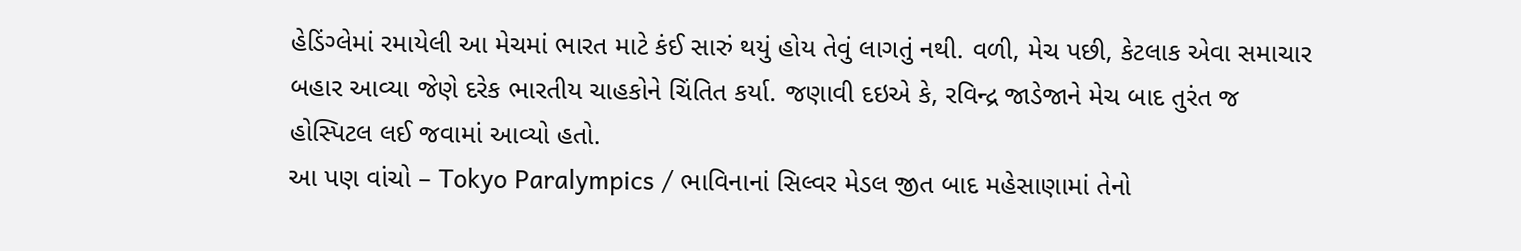હેડિંગ્લેમાં રમાયેલી આ મેચમાં ભારત માટે કંઈ સારું થયું હોય તેવું લાગતું નથી. વળી, મેચ પછી, કેટલાક એવા સમાચાર બહાર આવ્યા જેણે દરેક ભારતીય ચાહકોને ચિંતિત કર્યા. જણાવી દઇએ કે, રવિન્દ્ર જાડેજાને મેચ બાદ તુરંત જ હોસ્પિટલ લઈ જવામાં આવ્યો હતો.
આ પણ વાંચો – Tokyo Paralympics / ભાવિનાનાં સિલ્વર મેડલ જીત બાદ મહેસાણામાં તેનો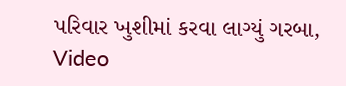પરિવાર ખુશીમાં કરવા લાગ્યું ગરબા, Video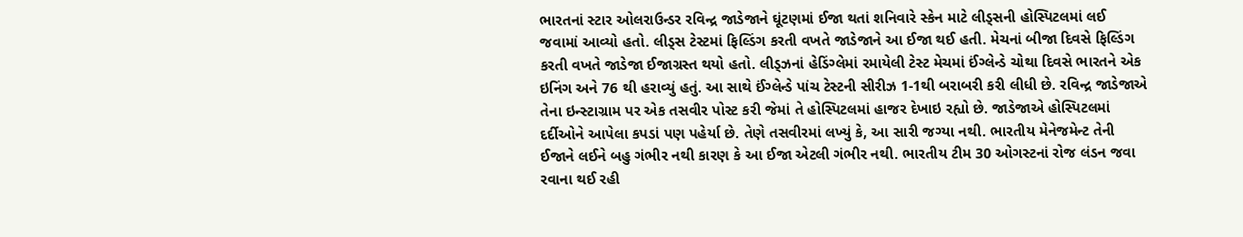ભારતનાં સ્ટાર ઓલરાઉન્ડર રવિન્દ્ર જાડેજાને ઘૂંટણમાં ઈજા થતાં શનિવારે સ્કેન માટે લીડ્સની હોસ્પિટલમાં લઈ જવામાં આવ્યો હતો. લીડ્સ ટેસ્ટમાં ફિલ્ડિંગ કરતી વખતે જાડેજાને આ ઈજા થઈ હતી. મેચનાં બીજા દિવસે ફિલ્ડિંગ કરતી વખતે જાડેજા ઈજાગ્રસ્ત થયો હતો. લીડ્ઝનાં હેડિંગ્લેમાં રમાયેલી ટેસ્ટ મેચમાં ઈંગ્લેન્ડે ચોથા દિવસે ભારતને એક ઇનિંગ અને 76 થી હરાવ્યું હતું. આ સાથે ઈંગ્લેન્ડે પાંચ ટેસ્ટની સીરીઝ 1-1થી બરાબરી કરી લીધી છે. રવિન્દ્ર જાડેજાએ તેના ઇન્સ્ટાગ્રામ પર એક તસવીર પોસ્ટ કરી જેમાં તે હોસ્પિટલમાં હાજર દેખાઇ રહ્યો છે. જાડેજાએ હોસ્પિટલમાં દર્દીઓને આપેલા કપડાં પણ પહેર્યા છે. તેણે તસવીરમાં લખ્યું કે, આ સારી જગ્યા નથી. ભારતીય મેનેજમેન્ટ તેની ઈજાને લઈને બહુ ગંભીર નથી કારણ કે આ ઈજા એટલી ગંભીર નથી. ભારતીય ટીમ 30 ઓગસ્ટનાં રોજ લંડન જવા રવાના થઈ રહી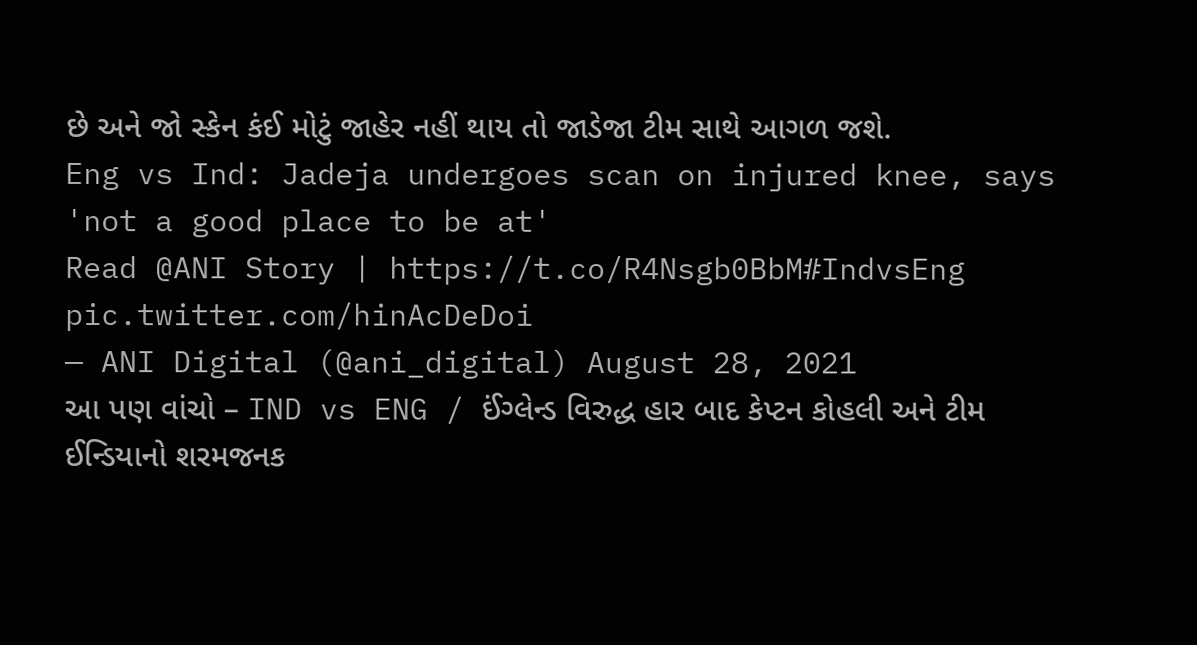છે અને જો સ્કેન કંઈ મોટું જાહેર નહીં થાય તો જાડેજા ટીમ સાથે આગળ જશે.
Eng vs Ind: Jadeja undergoes scan on injured knee, says 'not a good place to be at'
Read @ANI Story | https://t.co/R4Nsgb0BbM#IndvsEng pic.twitter.com/hinAcDeDoi
— ANI Digital (@ani_digital) August 28, 2021
આ પણ વાંચો – IND vs ENG / ઈંગ્લેન્ડ વિરુદ્ધ હાર બાદ કેપ્ટન કોહલી અને ટીમ ઈન્ડિયાનો શરમજનક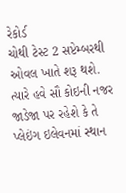રેકોર્ડ
ચોથી ટેસ્ટ 2 સપ્ટેમ્બરથી ઓવલ ખાતે શરૂ થશે. ત્યારે હવે સૌ કોઇની નજર જાડેજા પર રહેશે કે તે પ્લેઇંગ ઇલેવનમાં સ્થાન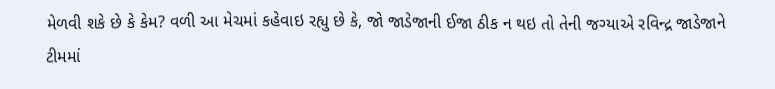મેળવી શકે છે કે કેમ? વળી આ મેચમાં કહેવાઇ રહ્યુ છે કે, જો જાડેજાની ઈજા ઠીક ન થઇ તો તેની જગ્યાએ રવિન્દ્ર જાડેજાને ટીમમાં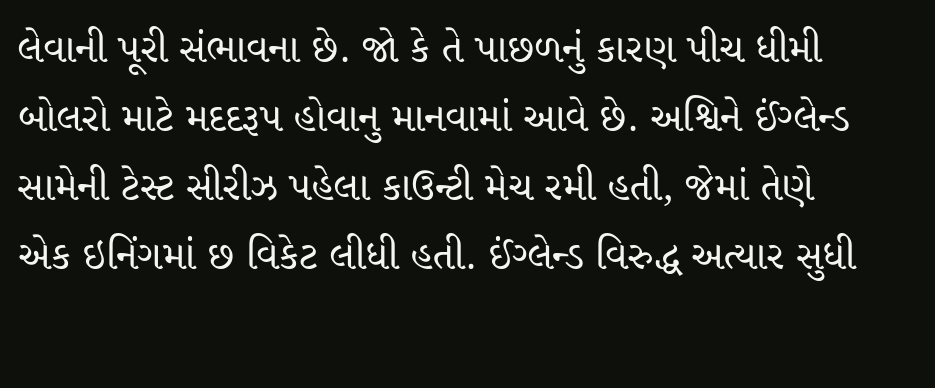લેવાની પૂરી સંભાવના છે. જો કે તે પાછળનું કારણ પીચ ધીમી બોલરો માટે મદદરૂપ હોવાનુ માનવામાં આવે છે. અશ્વિને ઈંગ્લેન્ડ સામેની ટેસ્ટ સીરીઝ પહેલા કાઉન્ટી મેચ રમી હતી, જેમાં તેણે એક ઇનિંગમાં છ વિકેટ લીધી હતી. ઈંગ્લેન્ડ વિરુદ્ધ અત્યાર સુધી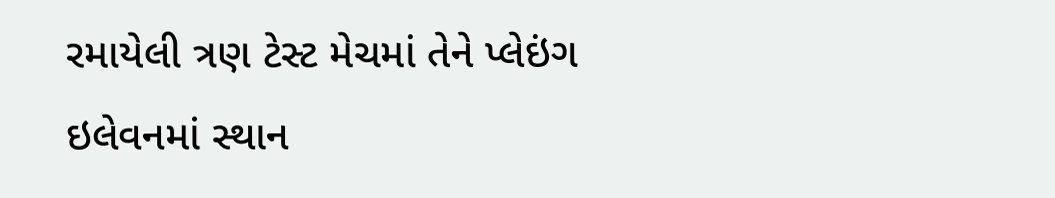રમાયેલી ત્રણ ટેસ્ટ મેચમાં તેને પ્લેઇંગ ઇલેવનમાં સ્થાન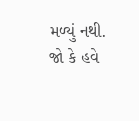મળ્યું નથી. જો કે હવે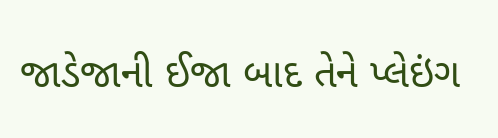જાડેજાની ઈજા બાદ તેને પ્લેઇંગ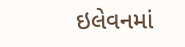ઇલેવનમાં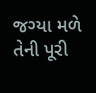જગ્યા મળે તેની પૂરી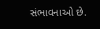સંભાવનાઓ છે.